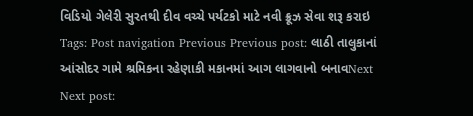વિડિયો ગેલેરી સુરતથી દીવ વચ્ચે પર્યટકો માટે નવી ક્રૂઝ સેવા શરૂ કરાઇ Tags: Post navigation Previous Previous post: લાઠી તાલુકાનાં આંસોદર ગામે શ્રમિકના રહેણાકી મકાનમાં આગ લાગવાનો બનાવNext Next post: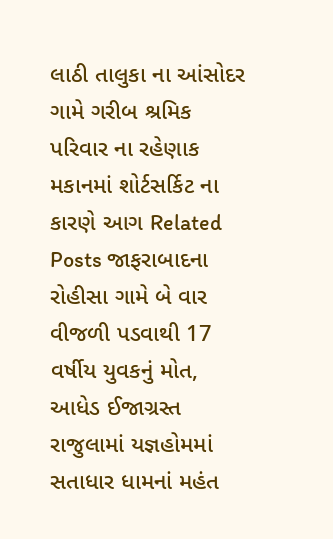લાઠી તાલુકા ના આંસોદર ગામે ગરીબ શ્રમિક પરિવાર ના રહેણાક મકાનમાં શોર્ટસર્કિટ ના કારણે આગ Related Posts જાફરાબાદના રોહીસા ગામે બે વાર વીજળી પડવાથી 17 વર્ષીય યુવકનું મોત, આધેડ ઈજાગ્રસ્ત રાજુલામાં યજ્ઞહોમમાં સતાધાર ધામનાં મહંત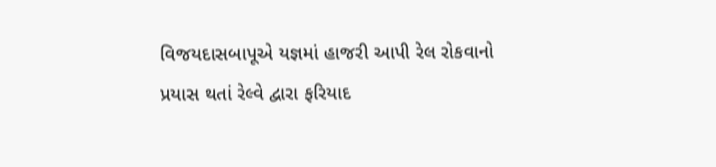વિજયદાસબાપૂએ યજ્ઞમાં હાજરી આપી રેલ રોકવાનો પ્રયાસ થતાં રેલ્વે દ્વારા ફરિયાદ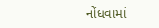નોંધવામાં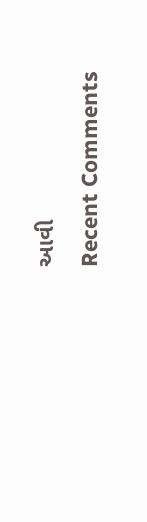આવી
Recent Comments